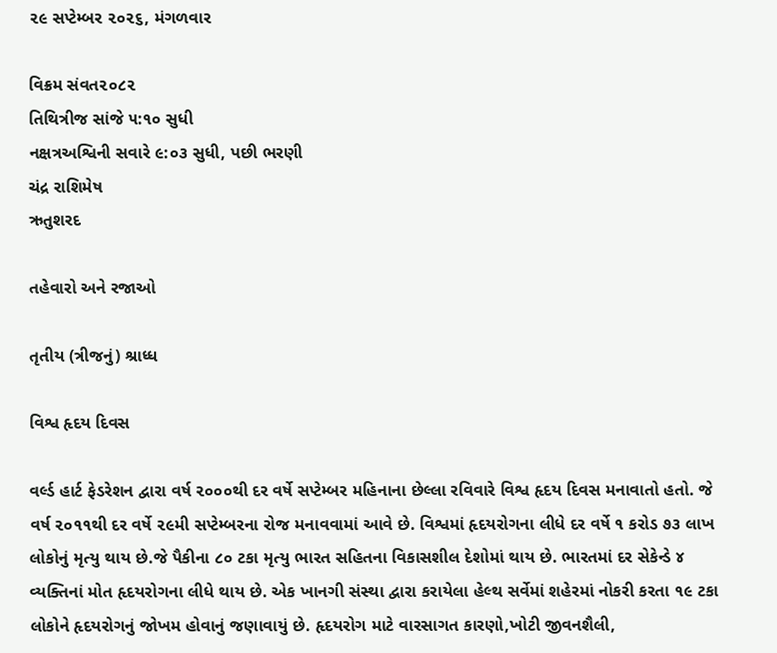૨૯ સપ્ટેમ્બર ૨૦૨૬, મંગળવાર

વિક્રમ સંવત૨૦૮૨
તિથિત્રીજ સાંજે ૫:૧૦ સુધી
નક્ષત્રઅશ્વિની સવારે ૯:૦૩ સુધી, પછી ભરણી
ચંદ્ર રાશિમેષ
ઋતુશરદ

તહેવારો અને રજાઓ

તૃતીય (ત્રીજનું) શ્રાધ્ધ

વિશ્વ હૃદય દિવસ

વર્લ્ડ હાર્ટ ફેડરેશન દ્વારા વર્ષ ૨૦૦૦થી દર વર્ષે સપ્ટેમ્બર મહિનાના છેલ્લા રવિવારે વિશ્વ હૃદય દિવસ મનાવાતો હતો. જે વર્ષ ૨૦૧૧થી દર વર્ષે ૨૯મી સપ્ટેમ્બરના રોજ મનાવવામાં આવે છે. વિશ્વમાં હૃદયરોગના લીધે દર વર્ષે ૧ કરોડ ૭૩ લાખ લોકોનું મૃત્યુ થાય છે.જે પૈકીના ૮૦ ટકા મૃત્યુ ભારત સહિતના વિકાસશીલ દેશોમાં થાય છે. ભારતમાં દર સેકેન્ડે ૪ વ્યક્તિનાં મોત હૃદયરોગના લીધે થાય છે. એક ખાનગી સંસ્થા દ્વારા કરાયેલા હેલ્થ સર્વેમાં શહેરમાં નોકરી કરતા ૧૯ ટકા લોકોને હૃદયરોગનું જોખમ હોવાનું જણાવાયું છે. હૃદયરોગ માટે વારસાગત કારણો,ખોટી જીવનશૈલી,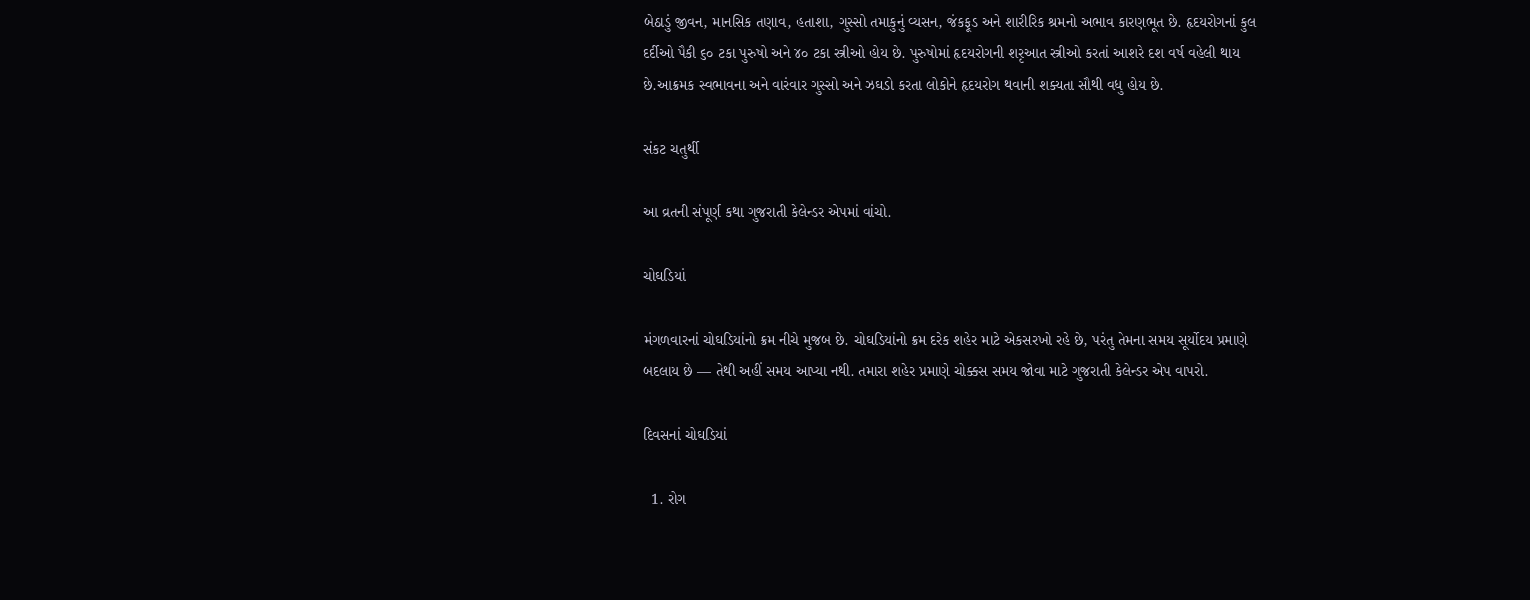બેઠાડું જીવન, માનસિક તણાવ, હતાશા, ગુસ્સો તમાકુનું વ્યસન, જંકફૂડ અને શારીરિક શ્રમનો અભાવ કારણભૂત છે. હૃદયરોગનાં કુલ દર્દીઓ પૈકી ૬૦ ટકા પુરુષો અને ૪૦ ટકા સ્ત્રીઓ હોય છે. પુરુષોમાં હૃદયરોગની શરૃઆત સ્ત્રીઓ કરતાં આશરે દશ વર્ષ વહેલી થાય છે.આક્રમક સ્વભાવના અને વારંવાર ગુસ્સો અને ઝઘડો કરતા લોકોને હૃદયરોગ થવાની શક્યતા સૌથી વધુ હોય છે.

સંકટ ચતુર્થી

આ વ્રતની સંપૂર્ણ કથા ગુજરાતી કેલેન્ડર એપમાં વાંચો.

ચોઘડિયાં

મંગળવારનાં ચોઘડિયાંનો ક્રમ નીચે મુજબ છે. ચોઘડિયાંનો ક્રમ દરેક શહેર માટે એકસરખો રહે છે, પરંતુ તેમના સમય સૂર્યોદય પ્રમાણે બદલાય છે — તેથી અહીં સમય આપ્યા નથી. તમારા શહેર પ્રમાણે ચોક્કસ સમય જોવા માટે ગુજરાતી કેલેન્ડર એપ વાપરો.

દિવસનાં ચોઘડિયાં

  1. રોગ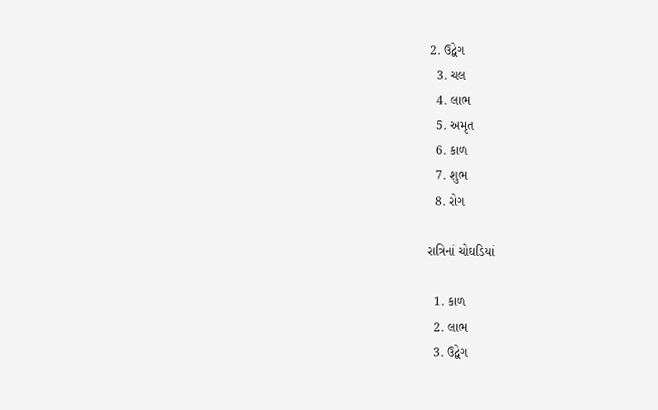2. ઉદ્વેગ
  3. ચલ
  4. લાભ
  5. અમૃત
  6. કાળ
  7. શુભ
  8. રોગ

રાત્રિનાં ચોઘડિયાં

  1. કાળ
  2. લાભ
  3. ઉદ્વેગ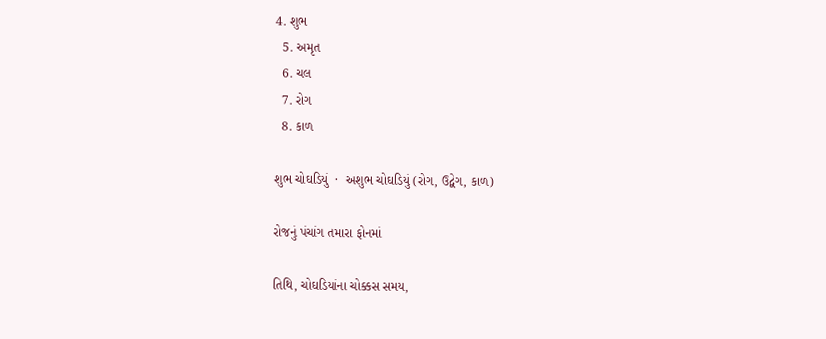4. શુભ
  5. અમૃત
  6. ચલ
  7. રોગ
  8. કાળ

શુભ ચોઘડિયું  ·  અશુભ ચોઘડિયું (રોગ, ઉદ્વેગ, કાળ)

રોજનું પંચાંગ તમારા ફોનમાં

તિથિ, ચોઘડિયાંના ચોક્કસ સમય,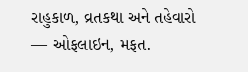રાહુકાળ, વ્રતકથા અને તહેવારો — ઓફલાઇન, મફત.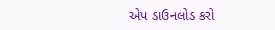એપ ડાઉનલોડ કરો